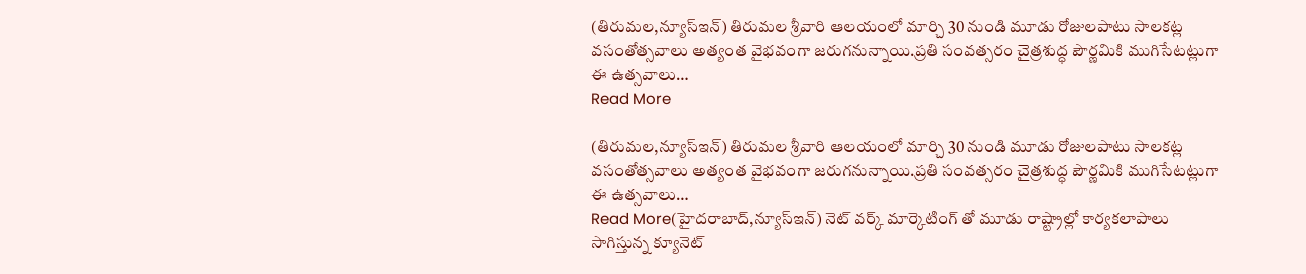(తిరుమల,న్యూస్ఇన్) తిరుమల శ్రీవారి ఆలయంలో మార్చి 30 నుండి మూడు రోజులపాటు సాలకట్ల వసంతోత్సవాలు అత్యంత వైభవంగా జరుగనున్నాయి.ప్రతి సంవత్సరం చైత్రశుద్ధ పౌర్ణమికి ముగిసేటట్లుగా ఈ ఉత్సవాలు…
Read More

(తిరుమల,న్యూస్ఇన్) తిరుమల శ్రీవారి ఆలయంలో మార్చి 30 నుండి మూడు రోజులపాటు సాలకట్ల వసంతోత్సవాలు అత్యంత వైభవంగా జరుగనున్నాయి.ప్రతి సంవత్సరం చైత్రశుద్ధ పౌర్ణమికి ముగిసేటట్లుగా ఈ ఉత్సవాలు…
Read More(హైదరాబాద్,న్యూస్ఇన్) నెట్ వర్క్ మార్కెటింగ్ తో మూడు రాష్ట్రాల్లో కార్యకలాపాలు సాగిస్తున్న క్యూనెట్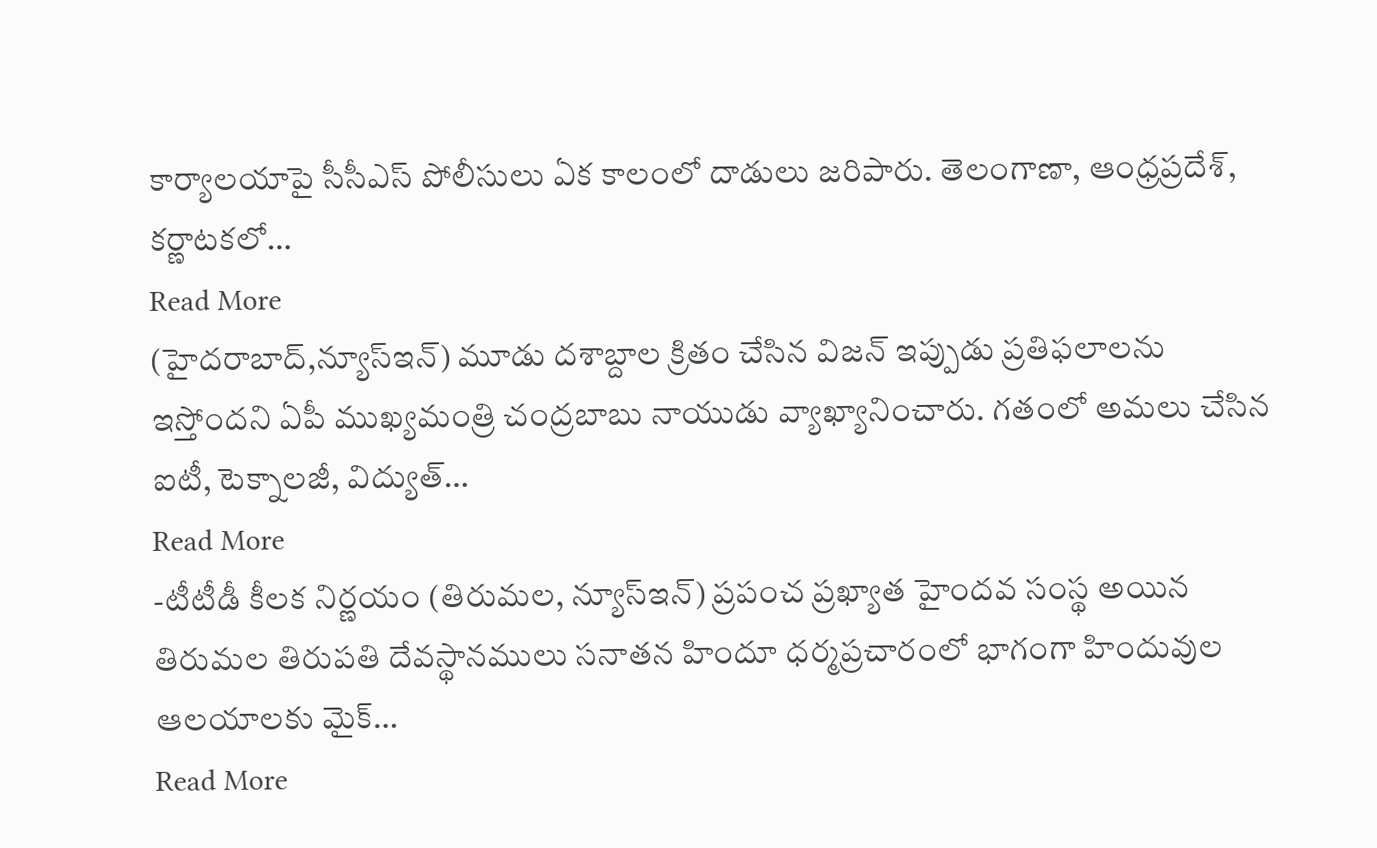కార్యాలయాపై సీసీఎస్ పోలీసులు ఏక కాలంలో దాడులు జరిపారు. తెలంగాణా, ఆంధ్రప్రదేశ్, కర్ణాటకలో…
Read More
(హైదరాబాద్,న్యూస్ఇన్) మూడు దశాబ్దాల క్రితం చేసిన విజన్ ఇప్పుడు ప్రతిఫలాలను ఇస్తోందని ఏపీ ముఖ్యమంత్రి చంద్రబాబు నాయుడు వ్యాఖ్యానించారు. గతంలో అమలు చేసిన ఐటీ, టెక్నాలజీ, విద్యుత్…
Read More
-టీటీడీ కీలక నిర్ణయం (తిరుమల, న్యూస్ఇన్) ప్రపంచ ప్రఖ్యాత హైందవ సంస్థ అయిన తిరుమల తిరుపతి దేవస్థానములు సనాతన హిందూ ధర్మప్రచారంలో భాగంగా హిందువుల ఆలయాలకు మైక్…
Read More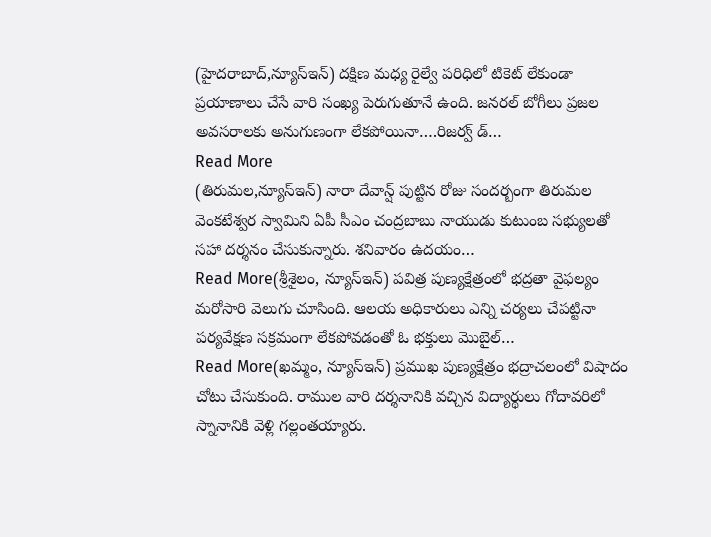(హైదరాబాద్,న్యూస్ఇన్) దక్షిణ మధ్య రైల్వే పరిధిలో టికెట్ లేకుండా ప్రయాణాలు చేసే వారి సంఖ్య పెరుగుతూనే ఉంది. జనరల్ బోగీలు ప్రజల అవసరాలకు అనుగుణంగా లేకపోయినా….రిజర్వ్ డ్…
Read More
(తిరుమల,న్యూస్ఇన్) నారా దేవాన్ష్ పుట్టిన రోజు సందర్బంగా తిరుమల వెంకటేశ్వర స్వామిని ఏపీ సీఎం చంద్రబాబు నాయుడు కుటుంబ సభ్యులతో సహా దర్శనం చేసుకున్నారు. శనివారం ఉదయం…
Read More(శ్రీశైలం, న్యూస్ఇన్) పవిత్ర పుణ్యక్షేత్రంలో భద్రతా వైఫల్యం మరోసారి వెలుగు చూసింది. ఆలయ అధికారులు ఎన్ని చర్యలు చేపట్టినా పర్యవేక్షణ సక్రమంగా లేకపోవడంతో ఓ భక్తులు మొబైల్…
Read More(ఖమ్మం, న్యూస్ఇన్) ప్రముఖ పుణ్యక్షేత్రం భద్రాచలంలో విషాదం చోటు చేసుకుంది. రాముల వారి దర్శనానికి వచ్చిన విద్యార్థులు గోదావరిలో స్నానానికి వెళ్లి గల్లంతయ్యారు.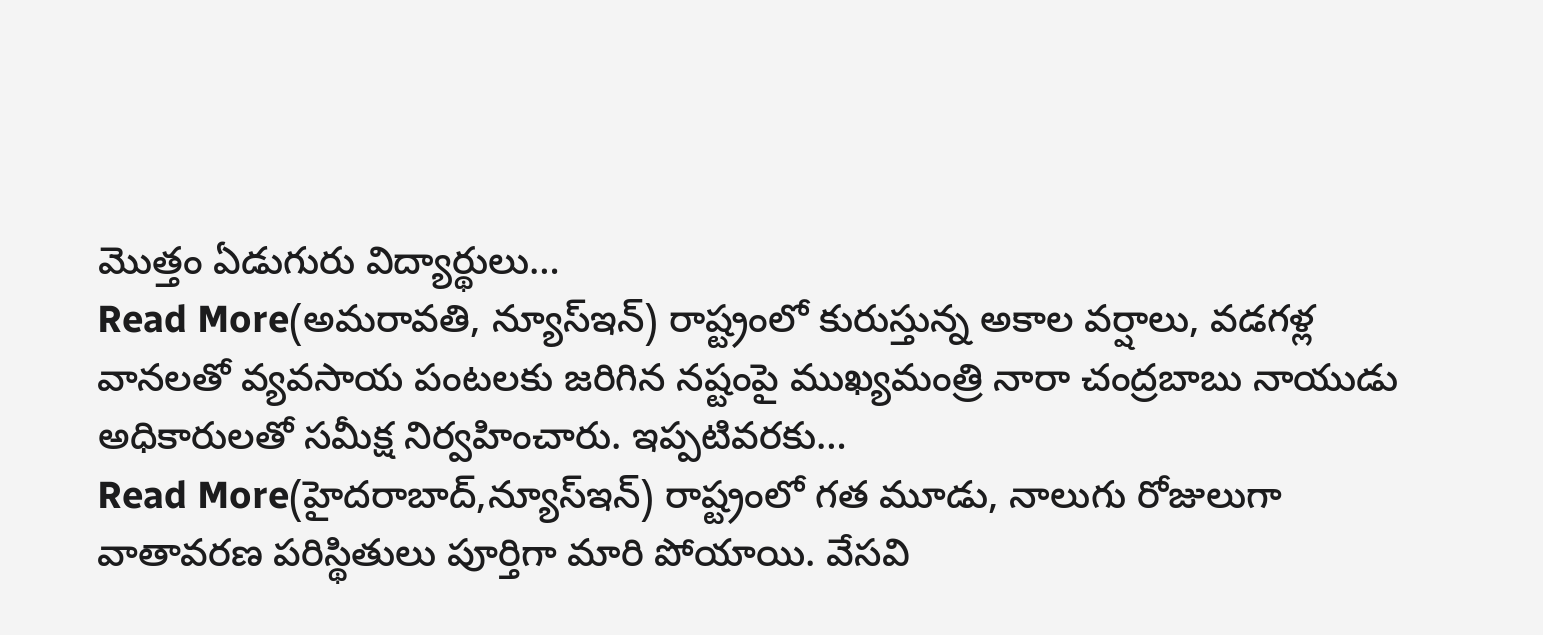మొత్తం ఏడుగురు విద్యార్థులు…
Read More(అమరావతి, న్యూస్ఇన్) రాష్ట్రంలో కురుస్తున్న అకాల వర్షాలు, వడగళ్ల వానలతో వ్యవసాయ పంటలకు జరిగిన నష్టంపై ముఖ్యమంత్రి నారా చంద్రబాబు నాయుడు అధికారులతో సమీక్ష నిర్వహించారు. ఇప్పటివరకు…
Read More(హైదరాబాద్,న్యూస్ఇన్) రాష్ట్రంలో గత మూడు, నాలుగు రోజులుగా వాతావరణ పరిస్థితులు పూర్తిగా మారి పోయాయి. వేసవి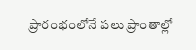ప్రారంభంలోనే పలు ప్రాంతాల్లో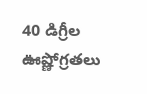40 డిగ్రీల ఊష్ణోగ్రతలు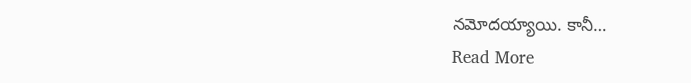నమోదయ్యాయి. కానీ…
Read More